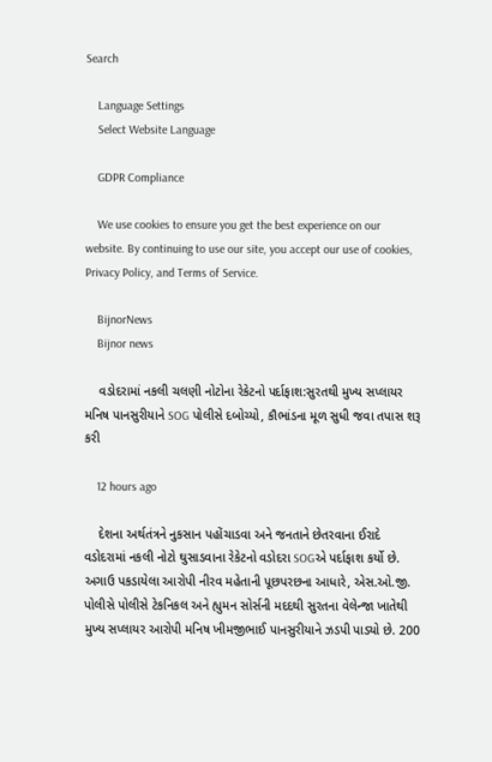Search

    Language Settings
    Select Website Language

    GDPR Compliance

    We use cookies to ensure you get the best experience on our website. By continuing to use our site, you accept our use of cookies, Privacy Policy, and Terms of Service.

    BijnorNews
    Bijnor news

    વડોદરામાં નકલી ચલણી નોટોના રેકેટનો પર્દાફાશ:સુરતથી મુખ્ય સપ્લાયર મનિષ પાનસુરીયાને SOG પોલીસે દબોચ્યો, કૌભાંડના મૂળ સુધી જવા તપાસ શરૂ કરી

    12 hours ago

    દેશના અર્થતંત્રને નુકસાન પહોંચાડવા અને જનતાને છેતરવાના ઈરાદે વડોદરામાં નકલી નોટો ઘુસાડવાના રેકેટનો વડોદરા SOGએ પર્દાફાશ કર્યો છે. અગાઉ પકડાયેલા આરોપી નીરવ મહેતાની પૂછપરછના આધારે, એસ.ઓ.જી. પોલીસે પોલીસે ટેકનિકલ અને હ્યુમન સોર્સની મદદથી સુરતના વેલેન્જા ખાતેથી મુખ્ય સપ્લાયર આરોપી મનિષ ખીમજીભાઈ પાનસુરીયાને ઝડપી પાડ્યો છે. 200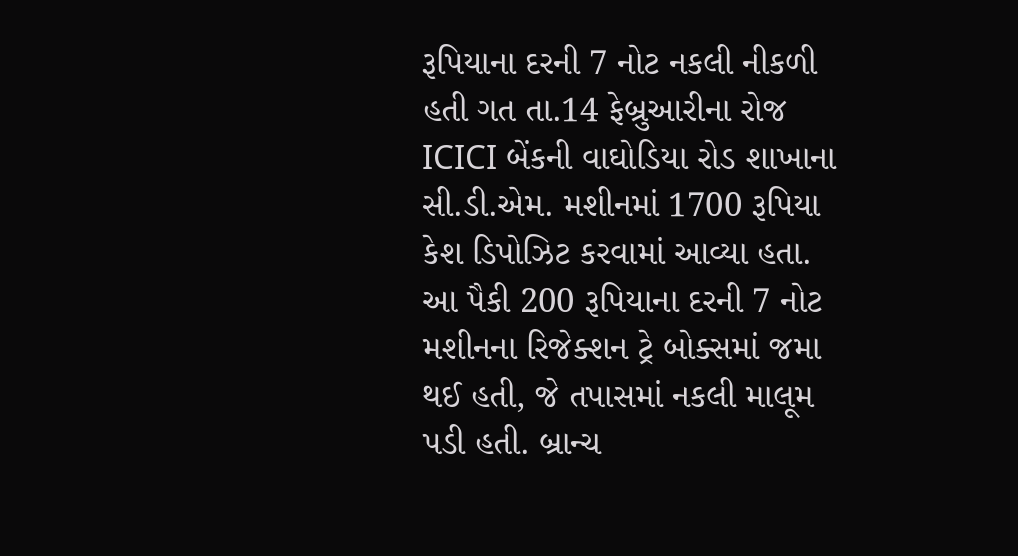રૂપિયાના દરની 7 નોટ નકલી નીકળી હતી ગત તા.14 ફેબ્રુઆરીના રોજ ICICI બેંકની વાઘોડિયા રોડ શાખાના સી.ડી.એમ. મશીનમાં 1700 રૂપિયા કેશ ડિપોઝિટ કરવામાં આવ્યા હતા. આ પૈકી 200 રૂપિયાના દરની 7 નોટ મશીનના રિજેક્શન ટ્રે બોક્સમાં જમા થઈ હતી, જે તપાસમાં નકલી માલૂમ પડી હતી. બ્રાન્ચ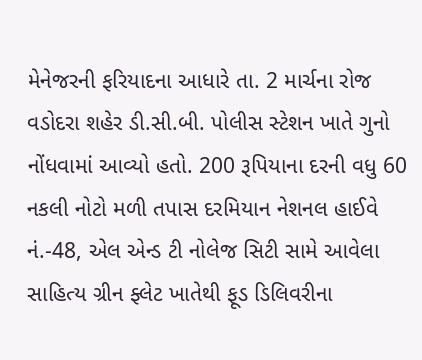મેનેજરની ફરિયાદના આધારે તા. 2 માર્ચના રોજ વડોદરા શહેર ડી.સી.બી. પોલીસ સ્ટેશન ખાતે ગુનો નોંધવામાં આવ્યો હતો. 200 રૂપિયાના દરની વધુ 60 નકલી નોટો મળી તપાસ દરમિયાન નેશનલ હાઈવે નં.-48, એલ એન્ડ ટી નોલેજ સિટી સામે આવેલા સાહિત્ય ગ્રીન ફ્લેટ ખાતેથી ફૂડ ડિલિવરીના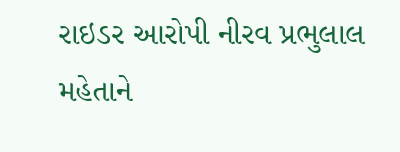રાઇડર આરોપી નીરવ પ્રભુલાલ મહેતાને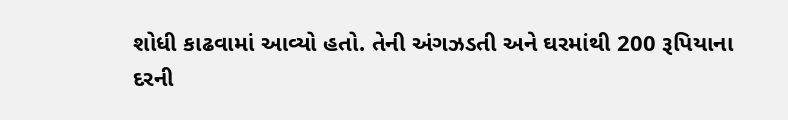શોધી કાઢવામાં આવ્યો હતો. તેની અંગઝડતી અને ઘરમાંથી 200 રૂપિયાના દરની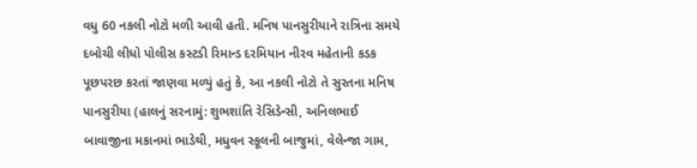વધુ 60 નકલી નોટો મળી આવી હતી. મનિષ પાનસુરીયાને રાત્રિના સમયે દબોચી લીધો પોલીસ કસ્ટડી રિમાન્ડ દરમિયાન નીરવ મહેતાની કડક પૂછપરછ કરતાં જાણવા મળ્યું હતું કે, આ નકલી નોટો તે સુરતના મનિષ પાનસુરીયા (હાલનું સરનામું: શુભશાંતિ રેસિડેન્સી, અનિલભાઈ બાવાજીના મકાનમાં ભાડેથી, મધુવન સ્કૂલની બાજુમાં, વેલેન્જા ગામ,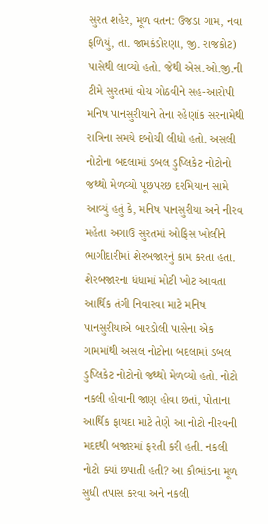સુરત શહેર, મૂળ વતન: ઉજડા ગામ, નવા ફળિયું, તા. જામકંડોરણા, જી. રાજકોટ) પાસેથી લાવ્યો હતો. જેથી એસ.ઓ.જી.ની ટીમે સુરતમાં વોચ ગોઠવીને સહ-આરોપી મનિષ પાનસુરીયાને તેના રહેણાંક સરનામેથી રાત્રિના સમયે દબોચી લીધો હતો. અસલી નોટોના બદલામાં ડબલ ડુપ્લિકેટ નોટોનો જથ્થો મેળવ્યો પૂછપરછ દરમિયાન સામે આવ્યું હતું કે, મનિષ પાનસુરીયા અને નીરવ મહેતા અગાઉ સુરતમાં ઓફિસ ખોલીને ભાગીદારીમાં શેરબજારનું કામ કરતા હતા. શેરબજારના ધંધામાં મોટી ખોટ આવતા આર્થિક તંગી નિવારવા માટે મનિષ પાનસુરીયાએ બારડોલી પાસેના એક ગામમાંથી અસલ નોટોના બદલામાં ડબલ ડુપ્લિકેટ નોટોનો જથ્થો મેળવ્યો હતો. નોટો નકલી હોવાની જાણ હોવા છતાં, પોતાના આર્થિક ફાયદા માટે તેણે આ નોટો નીરવની મદદથી બજારમાં ફરતી કરી હતી. નકલી નોટો ક્યાં છપાતી હતી? આ કૌભાંડના મૂળ સુધી તપાસ કરવા અને નકલી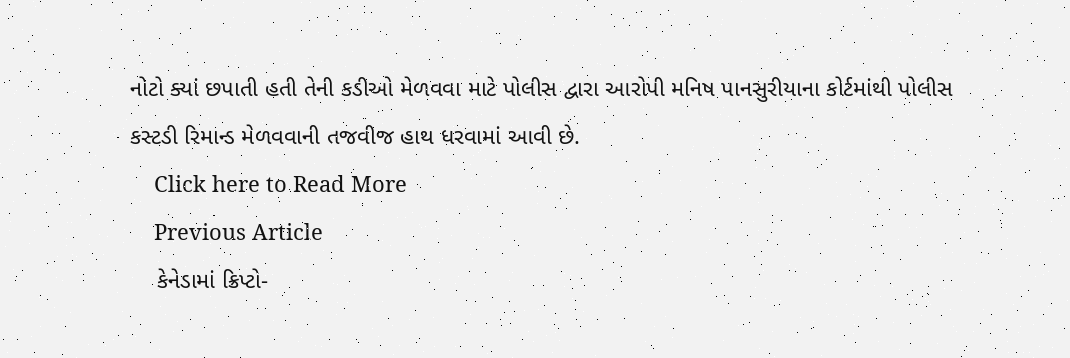નોટો ક્યાં છપાતી હતી તેની કડીઓ મેળવવા માટે પોલીસ દ્વારા આરોપી મનિષ પાનસુરીયાના કોર્ટમાંથી પોલીસ કસ્ટડી રિમાન્ડ મેળવવાની તજવીજ હાથ ધરવામાં આવી છે.
    Click here to Read More
    Previous Article
    કેનેડામાં ક્રિપ્ટો-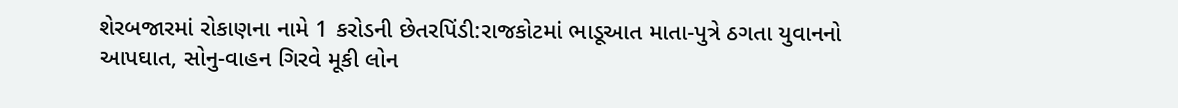શેરબજારમાં રોકાણના નામે 1 કરોડની છેતરપિંડી:રાજકોટમાં ભાડૂઆત માતા-પુત્રે ઠગતા યુવાનનો આપઘાત, સોનુ-વાહન ગિરવે મૂકી લોન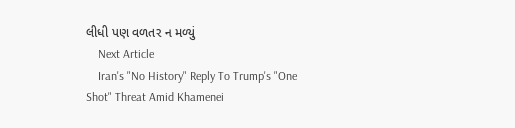લીધી પણ વળતર ન મળ્યું
    Next Article
    Iran's "No History" Reply To Trump's "One Shot" Threat Amid Khamenei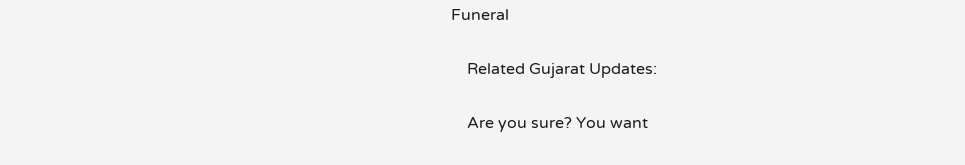Funeral

    Related Gujarat Updates:

    Are you sure? You want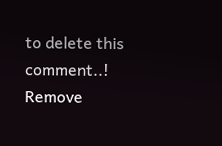to delete this comment..! Remove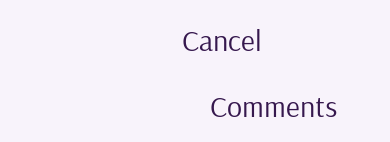Cancel

    Comments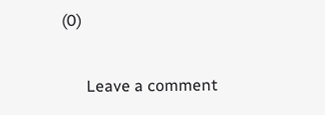(0)

      Leave a comment